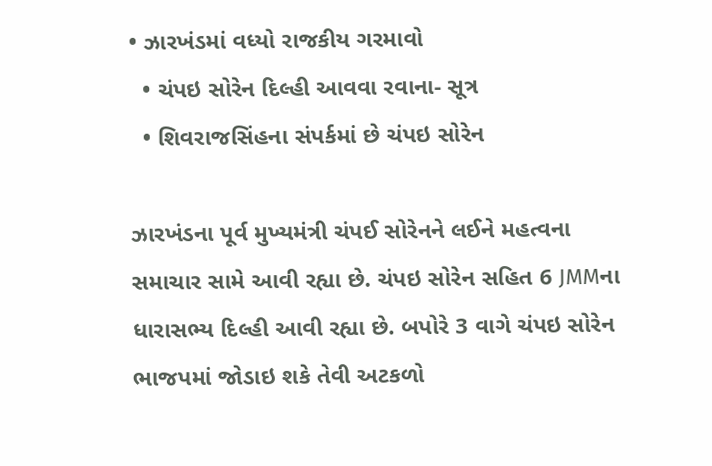• ઝારખંડમાં વધ્યો રાજકીય ગરમાવો
  • ચંપઇ સોરેન દિલ્હી આવવા રવાના- સૂત્ર
  • શિવરાજસિંહના સંપર્કમાં છે ચંપઇ સોરેન

ઝારખંડના પૂર્વ મુખ્યમંત્રી ચંપઈ સોરેનને લઈને મહત્વના સમાચાર સામે આવી રહ્યા છે. ચંપઇ સોરેન સહિત 6 JMMના ધારાસભ્ય દિલ્હી આવી રહ્યા છે. બપોરે 3 વાગે ચંપઇ સોરેન ભાજપમાં જોડાઇ શકે તેવી અટકળો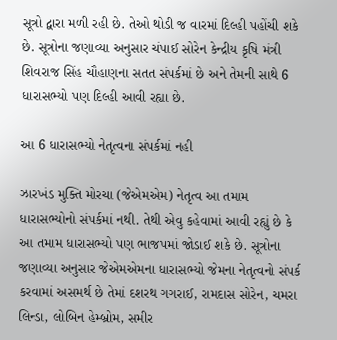સૂત્રો દ્વારા મળી રહી છે. તેઓ થોડી જ વારમાં દિલ્હી પહોંચી શકે છે. સૂત્રોના જણાવ્યા અનુસાર ચંપાઈ સોરેન કેન્દ્રીય કૃષિ મંત્રી શિવરાજ સિંહ ચૌહાણના સતત સંપર્કમાં છે અને તેમની સાથે 6 ધારાસભ્યો પણ દિલ્હી આવી રહ્યા છે.

આ 6 ધારાસભ્યો નેતૃત્વના સંપર્કમાં નહી

ઝારખંડ મુક્તિ મોરચા (જેએમએમ) નેતૃત્વ આ તમામ ધારાસભ્યોનો સંપર્કમાં નથી. તેથી એવુ કહેવામાં આવી રહ્યું છે કે આ તમામ ધારાસભ્યો પણ ભાજપમાં જોડાઈ શકે છે. સૂત્રોના જણાવ્યા અનુસાર જેએમએમના ધારાસભ્યો જેમના નેતૃત્વનો સંપર્ક કરવામાં અસમર્થ છે તેમાં દશરથ ગગરાઈ, રામદાસ સોરેન, ચમરા લિન્ડા, લોબિન હેમ્બ્રોમ, સમીર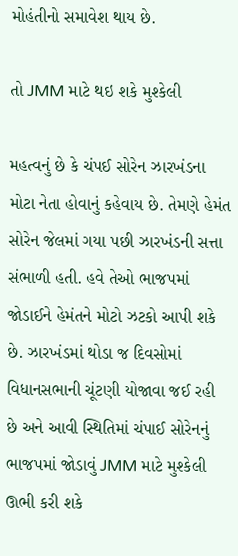મોહંતીનો સમાવેશ થાય છે.

તો JMM માટે થઇ શકે મુશ્કેલી

મહત્વનું છે કે ચંપઈ સોરેન ઝારખંડના મોટા નેતા હોવાનું કહેવાય છે. તેમણે હેમંત સોરેન જેલમાં ગયા પછી ઝારખંડની સત્તા સંભાળી હતી. હવે તેઓ ભાજપમાં જોડાઈને હેમંતને મોટો ઝટકો આપી શકે છે. ઝારખંડમાં થોડા જ દિવસોમાં વિધાનસભાની ચૂંટણી યોજાવા જઈ રહી છે અને આવી સ્થિતિમાં ચંપાઈ સોરેનનું ભાજપમાં જોડાવું JMM માટે મુશ્કેલી ઊભી કરી શકે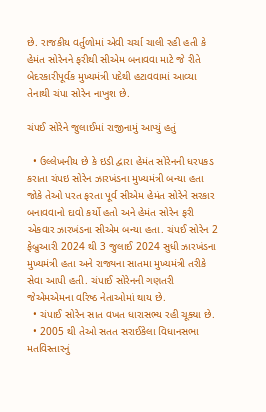છે. રાજકીય વર્તુળોમાં એવી ચર્ચા ચાલી રહી હતી કે હેમંત સોરેનને ફરીથી સીએમ બનાવવા માટે જે રીતે બેદરકારીપૂર્વક મુખ્યમંત્રી પદેથી હટાવવામાં આવ્યા તેનાથી ચંપા સોરેન નાખુશ છે.

ચંપઈ સોરેને જુલાઈમાં રાજીનામું આપ્યું હતું

  • ઉલ્લેખનીય છે કે ઇડી દ્વારા હેમંત સોરેનની ધરપકડ કરાતા ચંપઇ સોરેન ઝારખંડના મુખ્યમંત્રી બન્યા હતા જોકે તેઓ પરત ફરતા પૂર્વ સીએમ હેમંત સોરેને સરકાર બનાવવાનો દાવો કર્યો હતો અને હેમંત સોરેન ફરી એકવાર ઝારખંડના સીએમ બન્યા હતા. ચંપઈ સોરેન 2 ફેબ્રુઆરી 2024 થી 3 જુલાઈ 2024 સુધી ઝારખંડના મુખ્યમંત્રી હતા અને રાજ્યના સાતમા મુખ્યમંત્રી તરીકે સેવા આપી હતી. ચંપાઈ સોરેનની ગણતરી જેએમએમના વરિષ્ઠ નેતાઓમાં થાય છે.
  • ચંપાઈ સોરેન સાત વખત ધારાસભ્ય રહી ચૂક્યા છે.
  • 2005 થી તેઓ સતત સરાઈકેલા વિધાનસભા મતવિસ્તારનું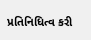પ્રતિનિધિત્વ કરી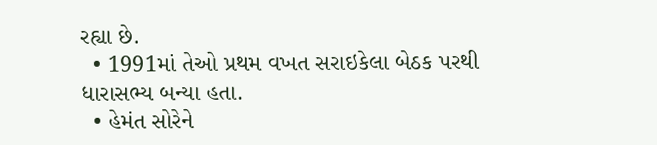રહ્યા છે.
  • 1991માં તેઓ પ્રથમ વખત સરાઇકેલા બેઠક પરથી ધારાસભ્ય બન્યા હતા.
  • હેમંત સોરેને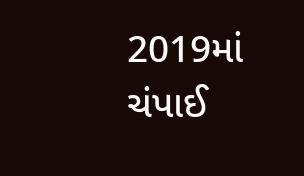2019માં ચંપાઈ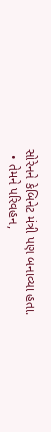સોરેનને કેબિનેટ મંત્રી પણ બનાવ્યા હતા.
  • તેમને પરિવહન,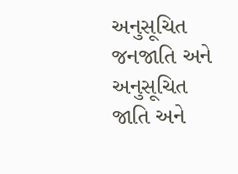અનુસૂચિત જનજાતિ અને અનુસૂચિત જાતિ અને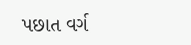પછાત વર્ગ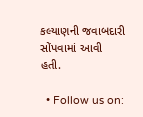કલ્યાણની જવાબદારી સોંપવામાં આવી હતી.

  • Follow us on: